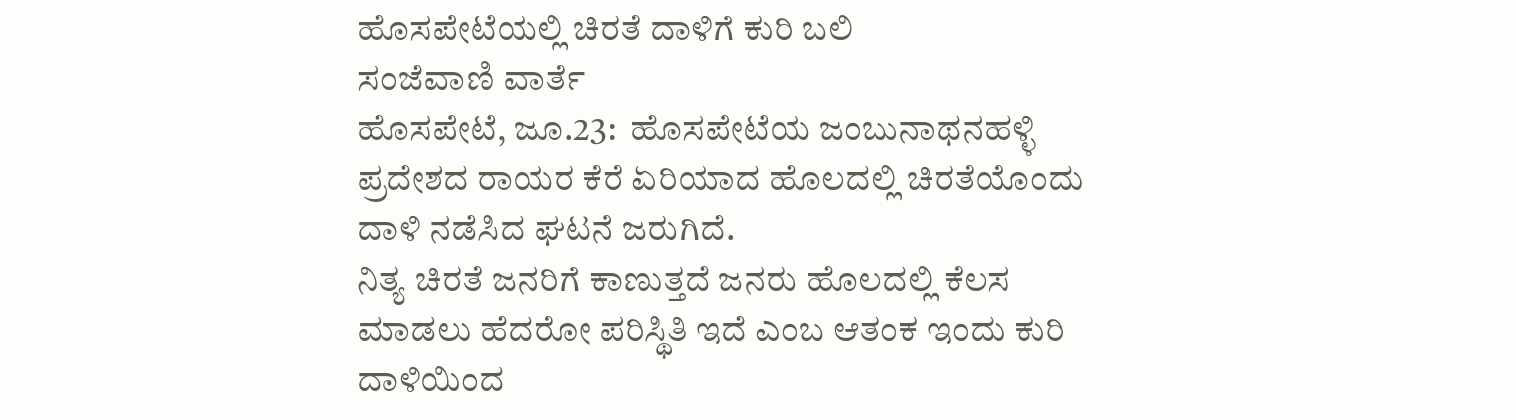ಹೊಸಪೇಟೆಯಲ್ಲಿ ಚಿರತೆ ದಾಳಿಗೆ ಕುರಿ ಬಲಿ
ಸಂಜೆವಾಣಿ ವಾರ್ತೆ
ಹೊಸಪೇಟೆ, ಜೂ.23:  ಹೊಸಪೇಟೆಯ ಜಂಬುನಾಥನಹಳ್ಳಿ ಪ್ರದೇಶದ ರಾಯರ ಕೆರೆ ಏರಿಯಾದ ಹೊಲದಲ್ಲಿ ಚಿರತೆಯೊಂದು ದಾಳಿ ನಡೆಸಿದ ಘಟನೆ ಜರುಗಿದೆ.
ನಿತ್ಯ ಚಿರತೆ ಜನರಿಗೆ ಕಾಣುತ್ತದೆ ಜನರು ಹೊಲದಲ್ಲಿ ಕೆಲಸ ಮಾಡಲು ಹೆದರೋ ಪರಿಸ್ಥಿತಿ ಇದೆ ಎಂಬ ಆತಂಕ ಇಂದು ಕುರಿ ದಾಳಿಯಿಂದ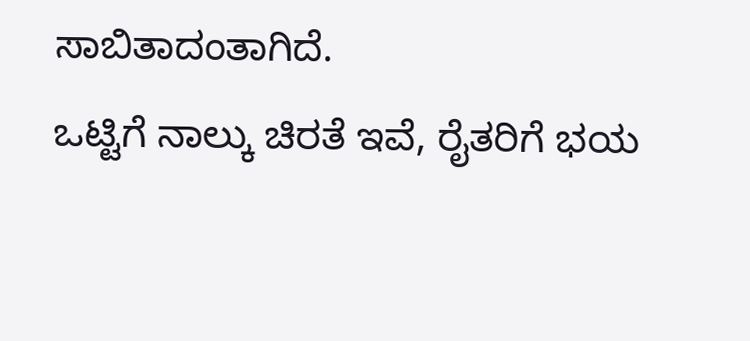ಸಾಬಿತಾದಂತಾಗಿದೆ.
ಒಟ್ಟಿಗೆ ನಾಲ್ಕು ಚಿರತೆ ಇವೆ, ರೈತರಿಗೆ ಭಯ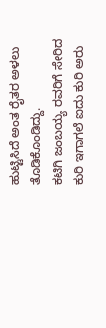ಹುಟ್ಟಿಸಿದೆ ಅಂತ ರೈತರ ಅಳಲು ತೊಡಿಕೊಂಡಿದ್ದು.
ಕಟಿಗಿ ಜಂಬಯ್ಯ ರವರಿಗೆ ಸೇರಿದ ಕುರಿ ಇಗಾಗಲೆ ಐದು ಕುರಿ ಅರು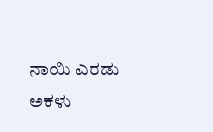ನಾಯಿ ಎರಡು ಅಕಳು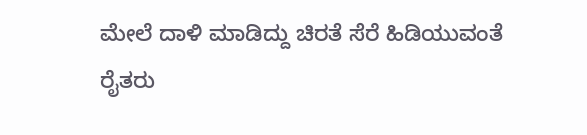ಮೇಲೆ ದಾಳಿ ಮಾಡಿದ್ದು ಚಿರತೆ ಸೆರೆ ಹಿಡಿಯುವಂತೆ ರೈತರು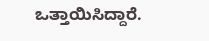ಒತ್ತಾಯಿಸಿದ್ದಾರೆ.